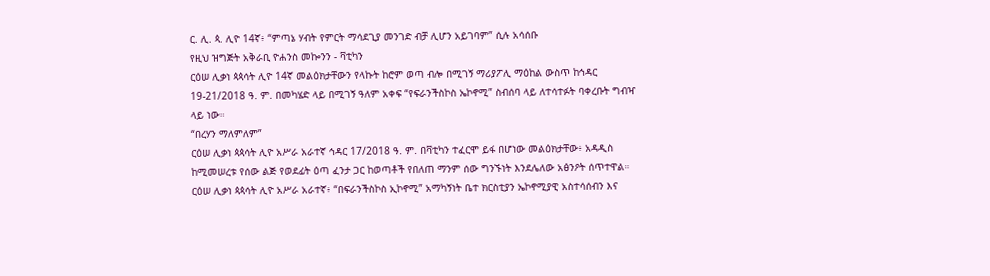ር. ሊ. ጳ. ሊዮ 14ኛ፥ “ምጣኔ ሃብት የምርት ማሳደጊያ መንገድ ብቻ ሊሆን አይገባም” ሲሉ አሳሰቡ
የዚህ ዝግጅት አቅራቢ ዮሐንስ መኰንን - ቫቲካን
ርዕሠ ሊቃነ ጳጳሳት ሊዮ 14ኛ መልዕክታቸውን የላኩት ከሮም ወጣ ብሎ በሚገኝ ማሪያፖሊ ማዕከል ውስጥ ከኅዳር 19-21/2018 ዓ. ም. በመካሄድ ላይ በሚገኝ ዓለም አቀፍ “የፍራንችስኮስ ኤኮኖሚ” ስብሰባ ላይ ለተሳተፉት ባቀረቡት ግብዣ ላይ ነው።
“በረሃን ማለምለም”
ርዕሠ ሊቃነ ጳጳሳት ሊዮ አሥራ አራተኛ ኅዳር 17/2018 ዓ. ም. በቫቲካን ተፈርሞ ይፋ በሆነው መልዕክታቸው፥ አዳዲስ ከሚመሠረቱ የሰው ልጅ የወደፊት ዕጣ ፈንታ ጋር ከወጣቶች የበለጠ ማንም ሰው ግንኙነት እንደሌለው አፅንዖት ሰጥተዋል።
ርዕሠ ሊቃነ ጳጳሳት ሊዮ አሥራ አራተኛ፥ “በፍራንችስኮስ ኢኮኖሚ” አማካኝነት ቤተ ክርስቲያን ኤኮኖሚያዊ አስተሳሰብን እና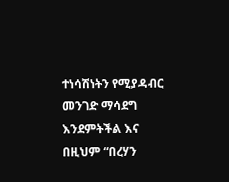ተነሳሽነትን የሚያዳብር መንገድ ማሳደግ እንደምትችል እና በዚህም “በረሃን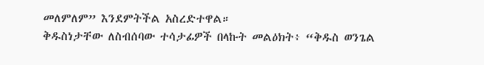መለምለም” እንደምትችል አስረድተዋል።
ቅዱስነታቸው ለስብሰባው ተሳታፊዎች በላኩት መልዕክት፥ “ቅዱስ ወንጌል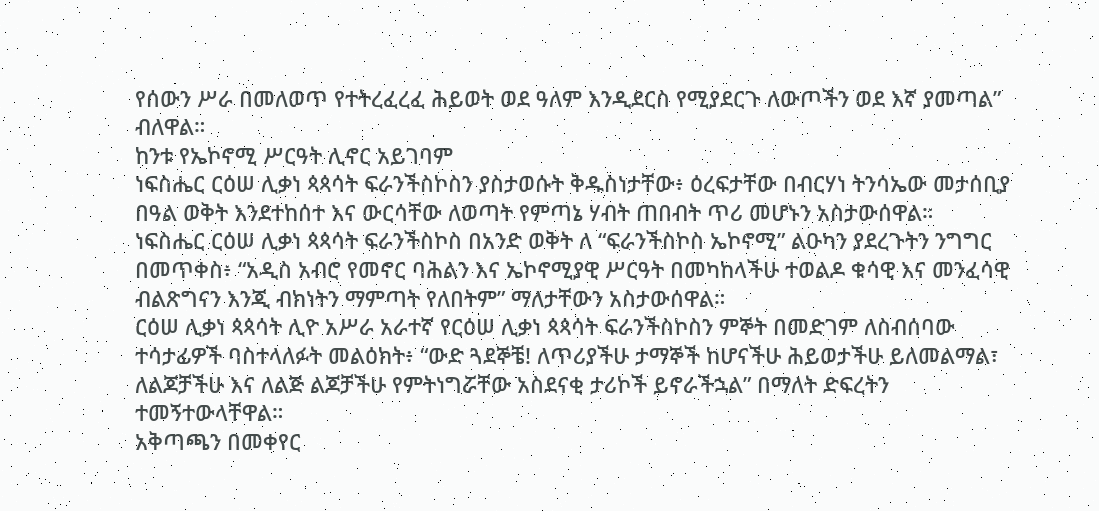የሰውን ሥራ በመለወጥ የተትረፈረፈ ሕይወት ወደ ዓለም እንዲደርስ የሚያደርጉ ለውጦችን ወደ እኛ ያመጣል” ብለዋል።
ከንቱ የኤኮኖሚ ሥርዓት ሊኖር አይገባም
ነፍስሔር ርዕሠ ሊቃነ ጳጳሳት ፍራንችስኮስን ያስታወሱት ቅዱስነታቸው፥ ዕረፍታቸው በብርሃነ ትንሳኤው መታሰቢያ በዓል ወቅት እንደተከሰተ እና ውርሳቸው ለወጣት የምጣኔ ሃብት ጠበብት ጥሪ መሆኑን አስታውሰዋል።
ነፍስሔር ርዕሠ ሊቃነ ጳጳሳት ፍራንችስኮስ በአንድ ወቅት ለ “ፍራንችስኮስ ኤኮኖሚ” ልዑካን ያደረጉትን ንግግር በመጥቀስ፥ “አዲስ አብሮ የመኖር ባሕልን እና ኤኮኖሚያዊ ሥርዓት በመካከላችሁ ተወልዶ ቁሳዊ እና መንፈሳዊ ብልጽግናን እንጂ ብክነትን ማምጣት የለበትም” ማለታቸውን አስታውሰዋል።
ርዕሠ ሊቃነ ጳጳሳት ሊዮ አሥራ አራተኛ የርዕሠ ሊቃነ ጳጳሳት ፍራንችስኮስን ምኞት በመድገም ለስብሰባው ተሳታፊዎች ባስተላለፉት መልዕክት፥ “ውድ ጓደኞቼ! ለጥሪያችሁ ታማኞች ከሆናችሁ ሕይወታችሁ ይለመልማል፣ ለልጆቻችሁ እና ለልጅ ልጆቻችሁ የምትነግሯቸው አስደናቂ ታሪኮች ይኖራችኋል” በማለት ድፍረትን ተመኝተውላቸዋል።
አቅጣጫን በመቀየር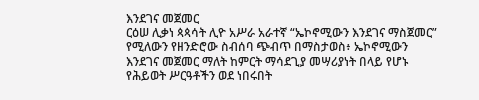እንደገና መጀመር
ርዕሠ ሊቃነ ጳጳሳት ሊዮ አሥራ አራተኛ “ኤኮኖሚውን እንደገና ማስጀመር” የሚለውን የዘንድሮው ስብሰባ ጭብጥ በማስታወስ፥ ኤኮኖሚውን እንደገና መጀመር ማለት ከምርት ማሳደጊያ መሣሪያነት በላይ የሆኑ የሕይወት ሥርዓቶችን ወደ ነበሩበት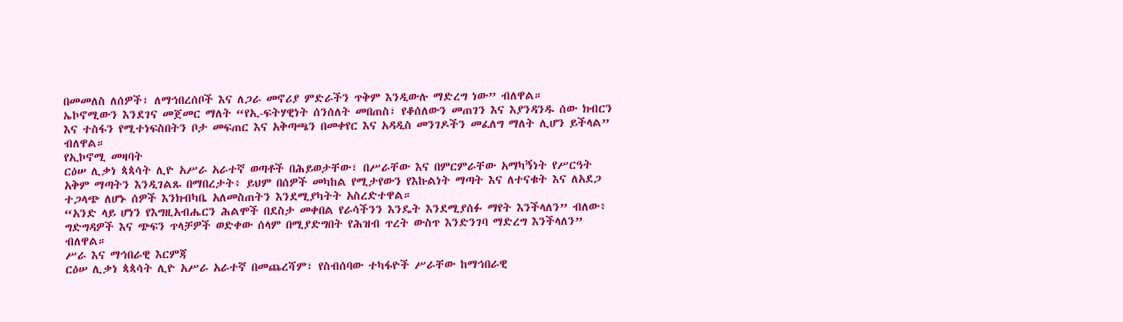በመመለስ ለሰዎች፣ ለማኅበረሰቦች እና ለጋራ መኖሪያ ምድራችን ጥቅም እንዲውሉ ማድረግ ነው” ብለዋል።
ኤኮኖሚውን እንደገና መጀመር ማለት “የኢ-ፍትሃዊነት ሰንሰለት መበጠስ፣ የቆሰለውን መጠገን እና እያንዳንዱ ሰው ክብርን እና ተስፋን የሚተነፍስበትን ቦታ መፍጠር እና አቅጣጫን በመቀየር እና አዳዲስ መንገዶችን መፈለግ ማለት ሊሆን ይችላል” ብለዋል።
የኢኮኖሚ መዛባት
ርዕሠ ሊቃነ ጳጳሳት ሊዮ አሥራ አራተኛ ወጣቶች በሕይወታቸው፣ በሥራቸው እና በምርምራቸው አማካኝነት የሥርዓት አቅም ማጣትን እንዲገልጹ በማበረታት፥ ይህም በሰዎች መካከል የሚታየውን የእኩልነት ማጣት እና ለተናቁት እና ለአደጋ ተጋላጭ ለሆኑ ሰዎች እንክብካቤ አለመስጠትን እንደሚያካትት አስረድተዋል።
“አንድ ላይ ሆነን የእግዚአብሔርን ሕልሞች በደስታ መቀበል የራሳችንን እንዴት እንደሚያሰፉ ማየት እንችላለን” ብለው፥ ግድግዳዎች እና ጭፍን ጥላቻዎች ወድቀው ሰላም በሚያድግበት የሕዝብ ጥረት ውስጥ እንድንገባ ማድረግ እንችላለን” ብለዋል።
ሥራ እና ማኅበራዊ እርምጃ
ርዕሠ ሊቃነ ጳጳሳት ሊዮ አሥራ አራተኛ በመጨረሻም፣ የስብሰባው ተካፋዮች ሥራቸው ከማኅበራዊ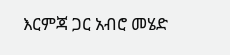እርምጃ ጋር አብሮ መሄድ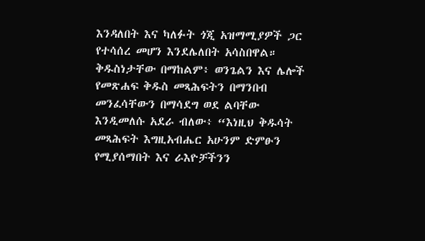እንዳለበት እና ካለፉት ጎጂ አዝማሚያዎች ጋር የተሳሰረ መሆን እንደሌለበት አሳስበዋል።
ቅዱስነታቸው በማከልም፥ ወንጌልን እና ሌሎች የመጽሐፍ ቅዱስ መጻሕፍትን በማንበብ መንፈሳቸውን በማሳደግ ወደ ልባቸው እንዲመለሱ አደራ ብለው፥ “እነዚህ ቅዱሳት መጻሕፍት እግዚአብሔር አሁንም ድምፁን የሚያሰማበት እና ራእዮቻችንን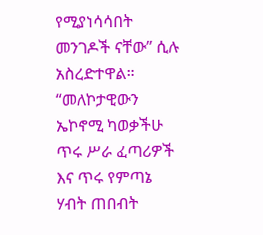የሚያነሳሳበት መንገዶች ናቸው” ሲሉ አስረድተዋል።
“መለኮታዊውን ኤኮኖሚ ካወቃችሁ ጥሩ ሥራ ፈጣሪዎች እና ጥሩ የምጣኔ ሃብት ጠበብት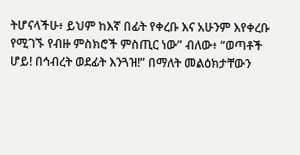ትሆናላችሁ፥ ይህም ከእኛ በፊት የቀረቡ እና አሁንም እየቀረቡ የሚገኙ የብዙ ምስክሮች ምስጢር ነው” ብለው፥ “ወጣቶች ሆይ! በኅብረት ወደፊት እንጓዝ!” በማለት መልዕክታቸውን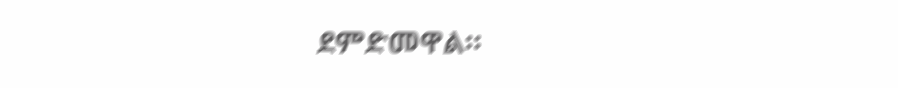ደምድመዋል።